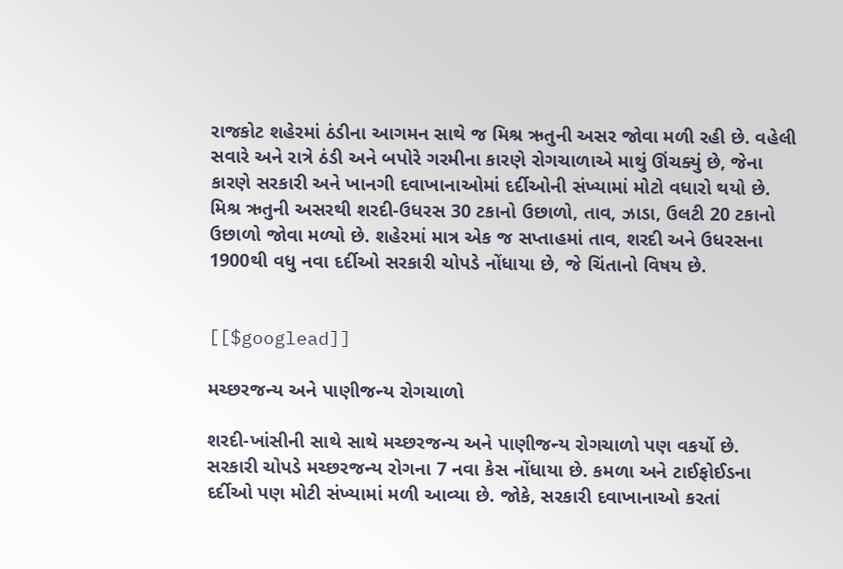રાજકોટ શહેરમાં ઠંડીના આગમન સાથે જ મિશ્ર ઋતુની અસર જોવા મળી રહી છે. વહેલી સવારે અને રાત્રે ઠંડી અને બપોરે ગરમીના કારણે રોગચાળાએ માથું ઊંચક્યું છે, જેના કારણે સરકારી અને ખાનગી દવાખાનાઓમાં દર્દીઓની સંખ્યામાં મોટો વધારો થયો છે. મિશ્ર ઋતુની અસરથી શરદી-ઉધરસ 30 ટકાનો ઉછાળો, તાવ, ઝાડા, ઉલટી 20 ટકાનો ઉછાળો જોવા મળ્યો છે. શહેરમાં માત્ર એક જ સપ્તાહમાં તાવ, શરદી અને ઉધરસના 1900થી વધુ નવા દર્દીઓ સરકારી ચોપડે નોંધાયા છે, જે ચિંતાનો વિષય છે.


[[$googlead]]

મચ્છરજન્ય અને પાણીજન્ય રોગચાળો

શરદી-ખાંસીની સાથે સાથે મચ્છરજન્ય અને પાણીજન્ય રોગચાળો પણ વકર્યો છે. સરકારી ચોપડે મચ્છરજન્ય રોગના 7 નવા કેસ નોંધાયા છે. કમળા અને ટાઈફોઈડના દર્દીઓ પણ મોટી સંખ્યામાં મળી આવ્યા છે. જોકે, સરકારી દવાખાનાઓ કરતાં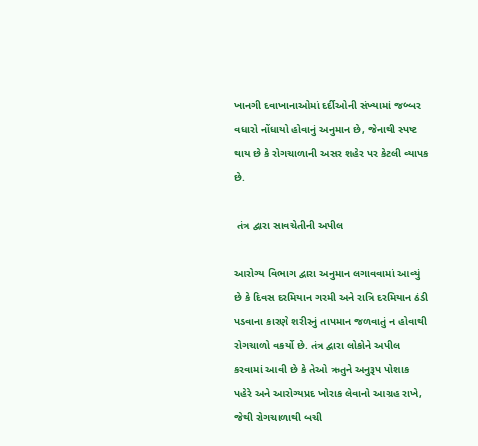ખાનગી દવાખાનાઓમાં દર્દીઓની સંખ્યામાં જબ્બર વધારો નોંધાયો હોવાનું અનુમાન છે, જેનાથી સ્પષ્ટ થાય છે કે રોગચાળાની અસર શહેર પર કેટલી વ્યાપક છે.

 તંત્ર દ્વારા સાવચેતીની અપીલ

આરોગ્ય વિભાગ દ્વારા અનુમાન લગાવવામાં આવ્યું છે કે દિવસ દરમિયાન ગરમી અને રાત્રિ દરમિયાન ઠંડી પડવાના કારણે શરીરનું તાપમાન જળવાતું ન હોવાથી રોગચાળો વકર્યો છે. તંત્ર દ્વારા લોકોને અપીલ કરવામાં આવી છે કે તેઓ ઋતુને અનુરૂપ પોશાક પહેરે અને આરોગ્યપ્રદ ખોરાક લેવાનો આગ્રહ રાખે, જેથી રોગચાળાથી બચી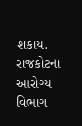શકાય. રાજકોટના આરોગ્ય વિભાગ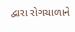દ્વારા રોગચાળાને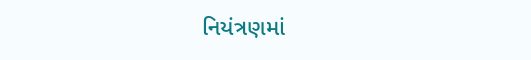નિયંત્રણમાં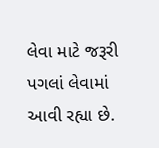લેવા માટે જરૂરી પગલાં લેવામાં આવી રહ્યા છે.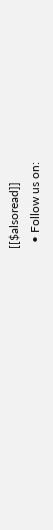[[$alsoread]]
  • Follow us on: